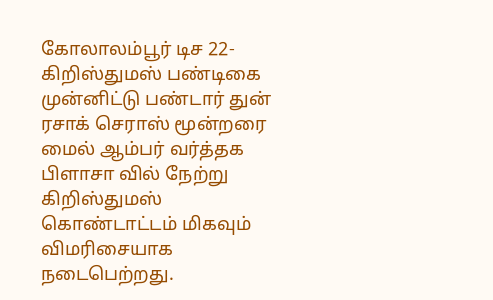கோலாலம்பூர் டிச 22-
கிறிஸ்துமஸ் பண்டிகை முன்னிட்டு பண்டார் துன் ரசாக் செராஸ் மூன்றரை மைல் ஆம்பர் வர்த்தக பிளாசா வில் நேற்று கிறிஸ்துமஸ் கொண்டாட்டம் மிகவும் விமரிசையாக நடைபெற்றது.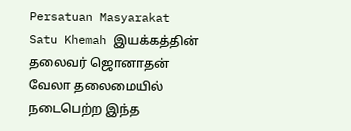Persatuan Masyarakat Satu Khemah இயக்கத்தின் தலைவர் ஜொனாதன் வேலா தலைமையில் நடைபெற்ற இந்த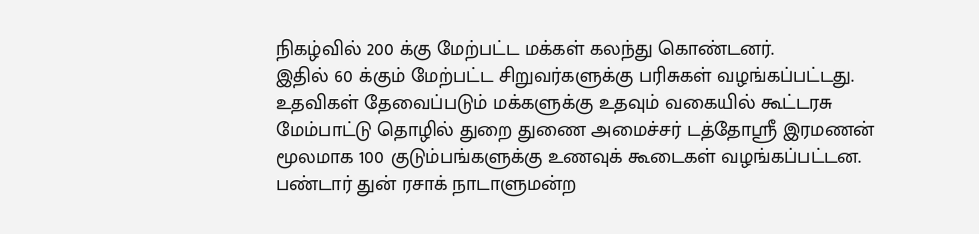நிகழ்வில் 200 க்கு மேற்பட்ட மக்கள் கலந்து கொண்டனர்.
இதில் 60 க்கும் மேற்பட்ட சிறுவர்களுக்கு பரிசுகள் வழங்கப்பட்டது.
உதவிகள் தேவைப்படும் மக்களுக்கு உதவும் வகையில் கூட்டரசு மேம்பாட்டு தொழில் துறை துணை அமைச்சர் டத்தோஸ்ரீ இரமணன் மூலமாக 100 குடும்பங்களுக்கு உணவுக் கூடைகள் வழங்கப்பட்டன.
பண்டார் துன் ரசாக் நாடாளுமன்ற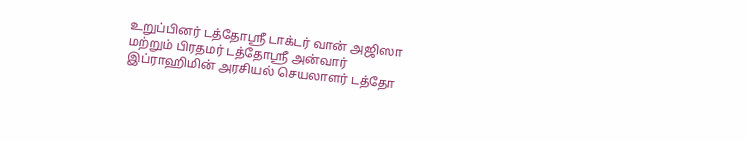உறுப்பினர் டத்தோஸ்ரீ டாக்டர் வான் அஜிஸா மற்றும் பிரதமர் டத்தோஸ்ரீ அன்வார் இப்ராஹிமின் அரசியல் செயலாளர் டத்தோ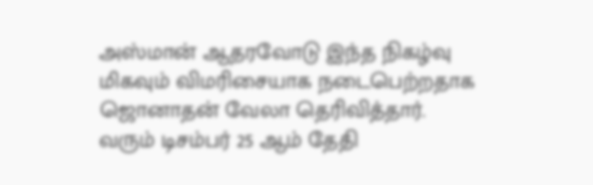அஸ்மான் ஆதரவோடு இந்த நிகழ்வு மிகவும் விமரிசையாக நடைபெற்றதாக ஜொனாதன் வேலா தெரிவித்தார்.
வரும் டிசம்பர் 25 ஆம் தேதி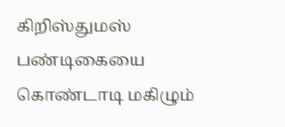கிறிஸ்துமஸ் பண்டிகையை கொண்டாடி மகிழும்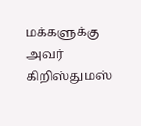மக்களுக்கு அவர் கிறிஸ்துமஸ்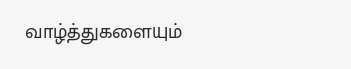வாழ்த்துகளையும்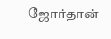ஜோர்தான்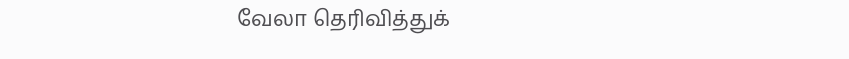வேலா தெரிவித்துக்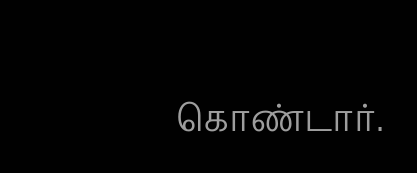கொண்டார்.